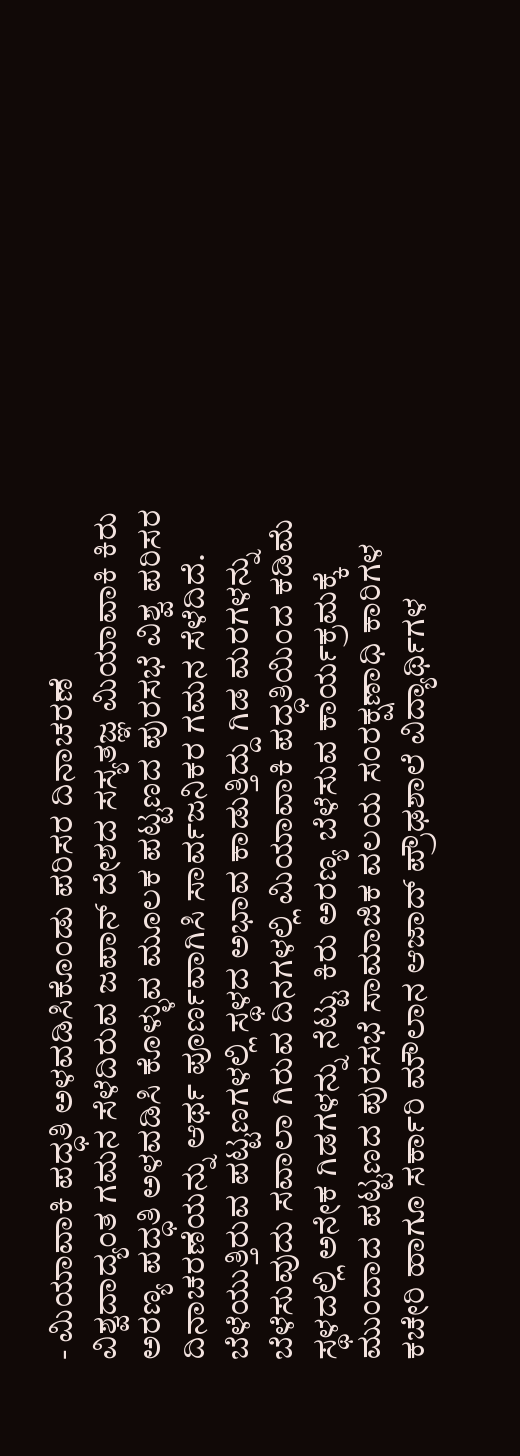- ಮಿಯಾವಾಕಿ ಪದ್ಧತಿ ಅಳವಡಿಸಿಕೊಂಡು ಪರಿಸರ ದಿನಾಚರಣೆ
ವಿಶ್ವದಾದ್ಯಂತ ಗಮನ ಸೆಳೆದಿರುವ ಜಪಾನ್ ದೇಶದ ಸಸ್ಯತಜ್ಞ ಮಿಯಾವಾಕಿ ಕಿರು ಅರಣ್ಯ ಪದ್ಧತಿ ಅಳವಡಿಸಿ ಕೊಳ್ಳುವ ಮೂಲಕ ಪಟ್ಟಣದ ಪುರಸಭೆ ವಿಶ್ವ ಪರಿಸರ ದಿನಾಚರಣೆಯನ್ನು ಆರ್ಥ ಪೂರ್ಣವಾಗಿಸಿ ಸಾರ್ವಜನಿಕರ ಗಮನ ಸೆಳೆದಿದೆ.
ಬೆಳೆಯುತ್ತಿರುವ ಪಟ್ಟಣಗಳಲ್ಲಿ ಸ್ಥಳದ ಅಭಾವ ಕಾಡುತ್ತಿದ್ದು ಗಿಡ ಮರಗಳನ್ನು ಬೆಳೆಸುವುದು ಸವಾಲಾ ಗಿರುವ ದಿನಗಳಲ್ಲಿ ಮಿಯಾವಾಕಿ ಪದ್ಧತಿಯಿಂದ ಕಡಿಮೆ ಸ್ಥಳದಲ್ಲಿ ಅನೇಕ ಗಿಡಗಳನ್ನು ನೆಟ್ಟು ಕಿರು ಅರಣ್ಯ ಬೆಳೆಸುವ ಕಾರ್ಯಕ್ರಮಕ್ಕೆ ಮುಂದಾದ ಪಟ್ಟಣದ ಪುರಸಭೆ ಸಾಮಾಜಿಕ ವಲಯ ಸಂರಕ್ಷಣಾಧಿ ಕಾರಿಗಳ ಕಚೇರಿ ಹಾಗೂ ಸರ್ಕಾರಿ ಮೌಲಾನ ಆಜಾದ್ ಪ್ರೌಢಶಾಲೆ ವಿದ್ಯಾರ್ಥಿಗಳ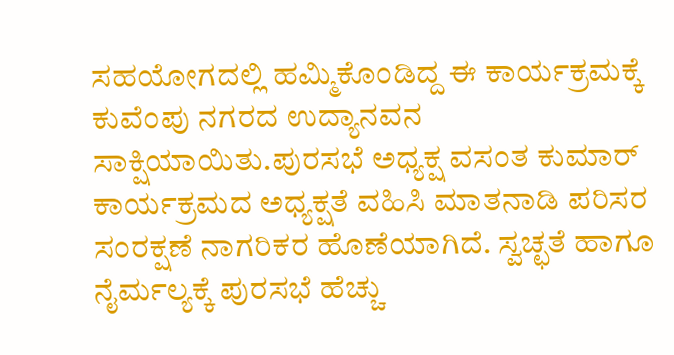ಸಹಯೋಗದಲ್ಲಿ ಹಮ್ಮಿಕೊಂಡಿದ್ದ ಈ ಕಾರ್ಯಕ್ರಮಕ್ಕೆ ಕುವೆಂಪು ನಗರದ ಉದ್ಯಾನವನ ಸಾಕ್ಷಿಯಾಯಿತು.ಪುರಸಭೆ ಅಧ್ಯಕ್ಷ ವಸಂತ ಕುಮಾರ್ ಕಾರ್ಯಕ್ರಮದ ಅಧ್ಯಕ್ಷತೆ ವಹಿಸಿ ಮಾತನಾಡಿ ಪರಿಸರ ಸಂರಕ್ಷಣೆ ನಾಗರಿಕರ ಹೊಣೆಯಾಗಿದೆ. ಸ್ವಚ್ಛತೆ ಹಾಗೂ ನೈರ್ಮಲ್ಯಕ್ಕೆ ಪುರಸಭೆ ಹೆಚ್ಚು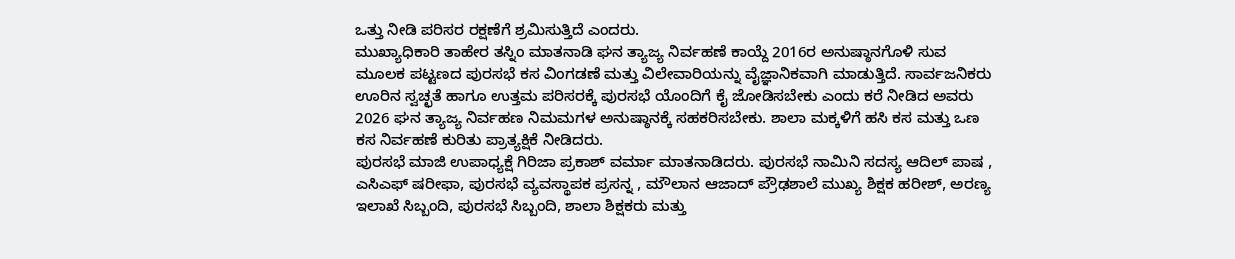ಒತ್ತು ನೀಡಿ ಪರಿಸರ ರಕ್ಷಣೆಗೆ ಶ್ರಮಿಸುತ್ತಿದೆ ಎಂದರು.
ಮುಖ್ಯಾಧಿಕಾರಿ ತಾಹೇರ ತಸ್ನಿಂ ಮಾತನಾಡಿ ಘನ ತ್ಯಾಜ್ಯ ನಿರ್ವಹಣೆ ಕಾಯ್ದೆ 2016ರ ಅನುಷ್ಠಾನಗೊಳಿ ಸುವ ಮೂಲಕ ಪಟ್ಟಣದ ಪುರಸಭೆ ಕಸ ವಿಂಗಡಣೆ ಮತ್ತು ವಿಲೇವಾರಿಯನ್ನು ವೈಜ್ಞಾನಿಕವಾಗಿ ಮಾಡುತ್ತಿದೆ. ಸಾರ್ವಜನಿಕರು ಊರಿನ ಸ್ವಚ್ಛತೆ ಹಾಗೂ ಉತ್ತಮ ಪರಿಸರಕ್ಕೆ ಪುರಸಭೆ ಯೊಂದಿಗೆ ಕೈ ಜೋಡಿಸಬೇಕು ಎಂದು ಕರೆ ನೀಡಿದ ಅವರು 2026 ಘನ ತ್ಯಾಜ್ಯ ನಿರ್ವಹಣ ನಿಮಮಗಳ ಅನುಷ್ಠಾನಕ್ಕೆ ಸಹಕರಿಸಬೇಕು. ಶಾಲಾ ಮಕ್ಕಳಿಗೆ ಹಸಿ ಕಸ ಮತ್ತು ಒಣ ಕಸ ನಿರ್ವಹಣೆ ಕುರಿತು ಪ್ರಾತ್ಯಕ್ಷಿಕೆ ನೀಡಿದರು.
ಪುರಸಭೆ ಮಾಜಿ ಉಪಾಧ್ಯಕ್ಷೆ ಗಿರಿಜಾ ಪ್ರಕಾಶ್ ವರ್ಮಾ ಮಾತನಾಡಿದರು. ಪುರಸಭೆ ನಾಮಿನಿ ಸದಸ್ಯ ಆದಿಲ್ ಪಾಷ , ಎಸಿಎಫ್ ಷರೀಫಾ, ಪುರಸಭೆ ವ್ಯವಸ್ಥಾಪಕ ಪ್ರಸನ್ನ , ಮೌಲಾನ ಆಜಾದ್ ಪ್ರೌಢಶಾಲೆ ಮುಖ್ಯ ಶಿಕ್ಷಕ ಹರೀಶ್, ಅರಣ್ಯ ಇಲಾಖೆ ಸಿಬ್ಬಂದಿ, ಪುರಸಭೆ ಸಿಬ್ಬಂದಿ, ಶಾಲಾ ಶಿಕ್ಷಕರು ಮತ್ತು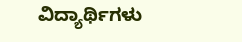ವಿದ್ಯಾರ್ಥಿಗಳು